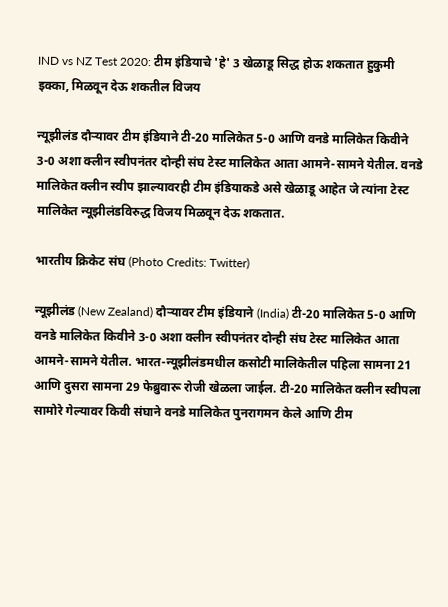IND vs NZ Test 2020: टीम इंडियाचे 'हे' 3 खेळाडू सिद्ध होऊ शकतात हुकुमी इक्का, मिळवून देऊ शकतील विजय

न्यूझीलंड दौऱ्यावर टीम इंडियाने टी-20 मालिकेत 5-0 आणि वनडे मालिकेत किवीने 3-0 अशा क्लीन स्वीपनंतर दोन्ही संघ टेस्ट मालिकेत आता आमने-सामने येतील. वनडे मालिकेत क्लीन स्वीप झाल्यावरही टीम इंडियाकडे असे खेळाडू आहेत जे त्यांना टेस्ट मालिकेत न्यूझीलंडविरुद्ध विजय मिळवून देऊ शकतात.

भारतीय क्रिकेट संघ (Photo Credits: Twitter)

न्यूझीलंड (New Zealand) दौऱ्यावर टीम इंडियाने (India) टी-20 मालिकेत 5-0 आणि वनडे मालिकेत किवीने 3-0 अशा क्लीन स्वीपनंतर दोन्ही संघ टेस्ट मालिकेत आता आमने-सामने येतील. भारत-न्यूझीलंडमधील कसोटी मालिकेतील पहिला सामना 21 आणि दुसरा सामना 29 फेब्रुवारू रोजी खेळला जाईल. टी-20 मालिकेत क्लीन स्वीपला सामोरे गेल्यावर किवी संघाने वनडे मालिकेत पुनरागमन केले आणि टीम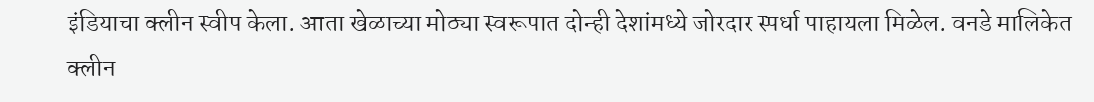इंडियाचा क्लीन स्वीप केला. आता खेळाच्या मोठ्या स्वरूपात दोन्ही देशांमध्ये जोरदार स्पर्धा पाहायला मिळेल. वनडे मालिकेत क्लीन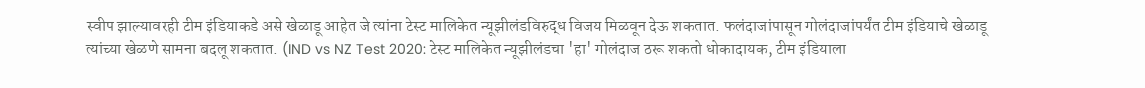स्वीप झाल्यावरही टीम इंडियाकडे असे खेळाडू आहेत जे त्यांना टेस्ट मालिकेत न्यूझीलंडविरुद्ध विजय मिळवून देऊ शकतात. फलंदाजांपासून गोलंदाजांपर्यंत टीम इंडियाचे खेळाडू त्यांच्या खेळणे सामना बदलू शकतात. (IND vs NZ Test 2020: टेस्ट मालिकेत न्यूझीलंडचा 'हा' गोलंदाज ठरू शकतो धोकादायक, टीम इंडियाला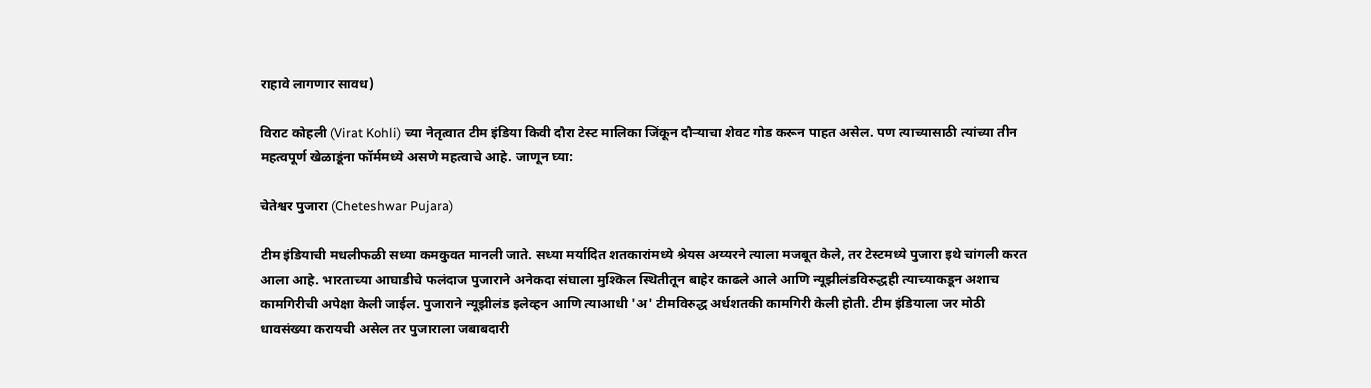राहावे लागणार सावध)

विराट कोहली (Virat Kohli) च्या नेतृत्वात टीम इंडिया किवी दौरा टेस्ट मालिका जिंकून दौऱ्याचा शेवट गोड करून पाहत असेल. पण त्याच्यासाठी त्यांच्या तीन महत्वपूर्ण खेळाडूंना फॉर्ममध्ये असणे महत्वाचे आहे. जाणून घ्या:

चेतेश्वर पुजारा (Cheteshwar Pujara)

टीम इंडियाची मधलीफळी सध्या कमकुवत मानली जाते. सध्या मर्यादित शतकारांमध्ये श्रेयस अय्यरने त्याला मजबूत केले, तर टेस्टमध्ये पुजारा इथे चांगली करत आला आहे. भारताच्या आघाडीचे फलंदाज पुजाराने अनेकदा संघाला मुश्किल स्थितीतून बाहेर काढले आले आणि न्यूझीलंडविरुद्धही त्याच्याकडून अशाच कामगिरीची अपेक्षा केली जाईल. पुजाराने न्यूझीलंड इलेव्हन आणि त्याआधी 'अ' टीमविरुद्ध अर्धशतकी कामगिरी केली होती. टीम इंडियाला जर मोठी धावसंख्या करायची असेल तर पुजाराला जबाबदारी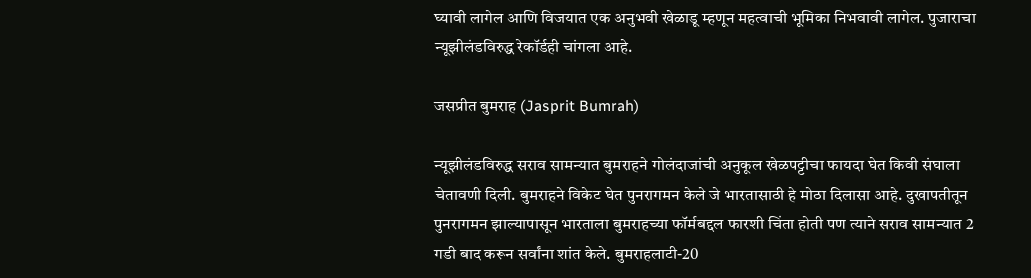घ्यावी लागेल आणि विजयात एक अनुभवी खेळाडू म्हणून महत्वाची भूमिका निभवावी लागेल. पुजाराचा न्यूझीलंडविरुद्ध रेकॉर्डही चांगला आहे.

जसप्रीत बुमराह (Jasprit Bumrah)

न्यूझीलंडविरुद्ध सराव सामन्यात बुमराहने गोलंदाजांची अनुकूल खेळपट्टीचा फायदा घेत किवी संघाला चेतावणी दिली. बुमराहने विकेट घेत पुनरागमन केले जे भारतासाठी हे मोठा दिलासा आहे. दुखापतीतून पुनरागमन झाल्यापासून भारताला बुमराहच्या फॉर्मबद्दल फारशी चिंता होती पण त्याने सराव सामन्यात 2 गडी बाद करून सर्वांना शांत केले. बुमराहलाटी-20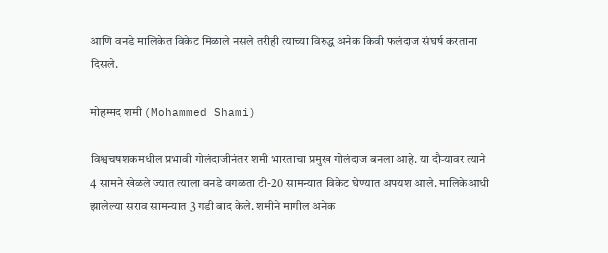आणि वनडे मालिकेत विकेट मिळाले नसले तरीही त्याच्या विरुद्ध अनेक किवी फलंदाज संघर्ष करताना दिसले.

मोहम्मद शमी (Mohammed Shami)

विश्वचषशकमधील प्रभावी गोलंदाजीनंतर शमी भारताचा प्रमुख गोलंदाज बनला आहे. या दौऱ्यावर त्याने 4 सामने खेळले ज्यात त्याला वनडे वगळता टी-20 सामन्यात विकेट घेण्यात अपयश आले. मालिकेआधी झालेल्या सराव सामन्यात 3 गडी बाद केले. शमीने मागील अनेक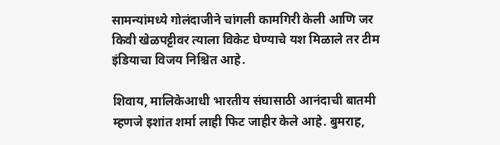सामन्यांमध्ये गोलंदाजीने चांगली कामगिरी केली आणि जर किवी खेळपट्टीवर त्याला विकेट घेण्याचे यश मिळाले तर टीम इंडियाचा विजय निश्चित आहे.

शिवाय, मालिकेआधी भारतीय संघासाठी आनंदाची बातमी म्हणजे इशांत शर्मा लाही फिट जाहीर केले आहे. बुमराह,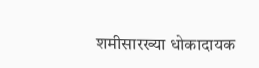शमीसारख्या धोकादायक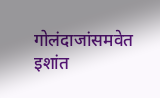गोलंदाजांसमवेत इशांत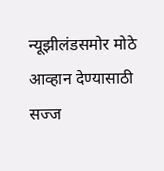न्यूझीलंडसमोर मोठे आव्हान देण्यासाठी सज्ज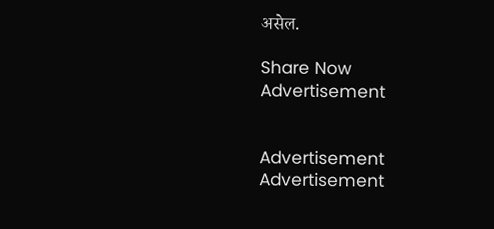असेल.

Share Now
Advertisement


Advertisement
Advertisement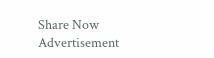Share Now
Advertisement